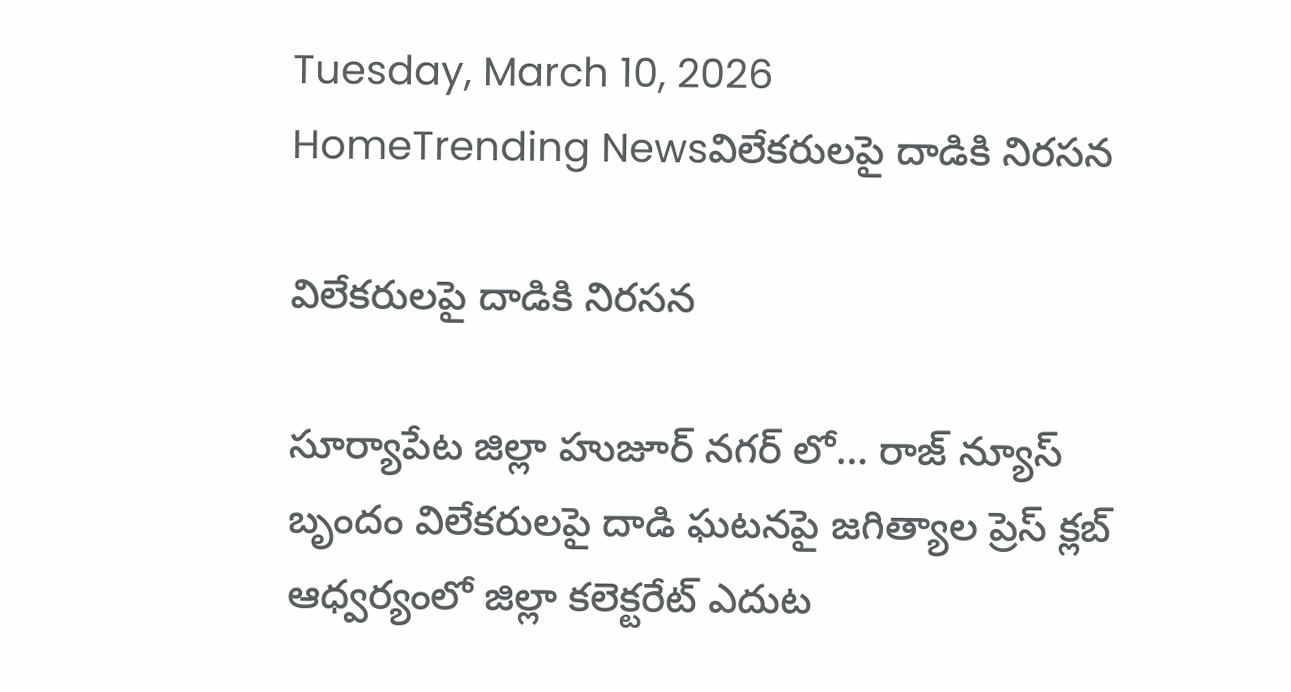Tuesday, March 10, 2026
HomeTrending Newsవిలేకరులపై దాడికి నిరసన

విలేకరులపై దాడికి నిరసన

సూర్యాపేట జిల్లా హుజూర్ నగర్ లో… రాజ్ న్యూస్ బృందం విలేకరులపై దాడి ఘటనపై జగిత్యాల ప్రెస్ క్లబ్ ఆధ్వర్యంలో జిల్లా కలెక్టరేట్ ఎదుట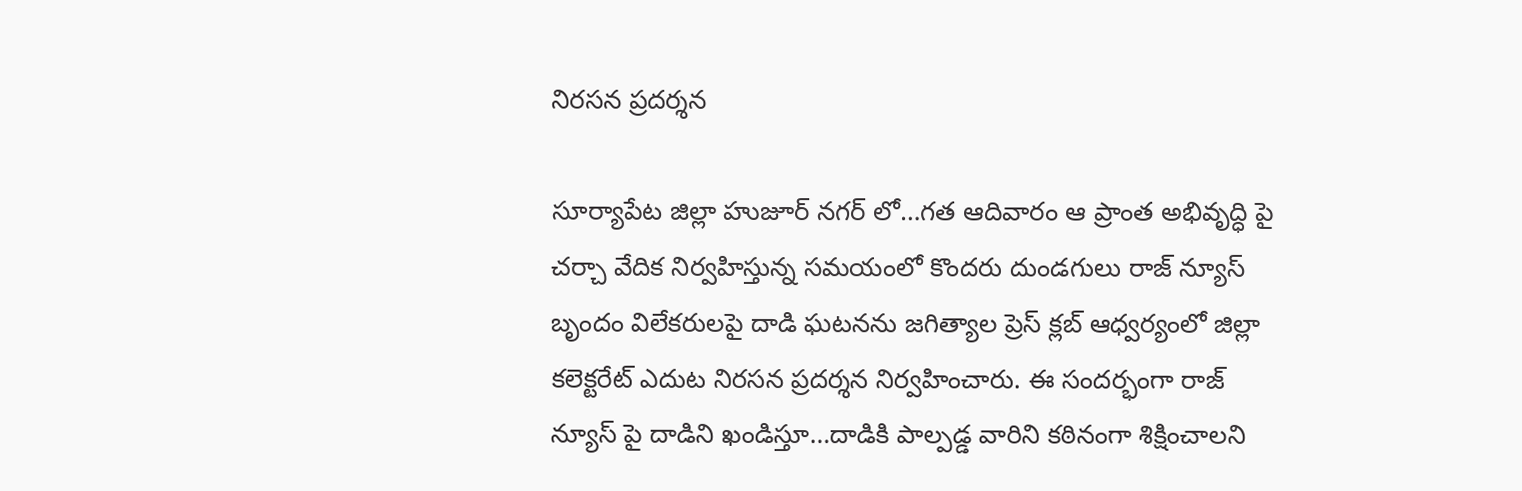నిరసన ప్రదర్శన

సూర్యాపేట జిల్లా హుజూర్ నగర్ లో…గత ఆదివారం ఆ ప్రాంత అభివృద్ధి పై చర్చా వేదిక నిర్వహిస్తున్న సమయంలో కొందరు దుండగులు రాజ్ న్యూస్ బృందం విలేకరులపై దాడి ఘటనను జగిత్యాల ప్రెస్ క్లబ్ ఆధ్వర్యంలో జిల్లా కలెక్టరేట్ ఎదుట నిరసన ప్రదర్శన నిర్వహించారు. ఈ సందర్భంగా రాజ్ న్యూస్ పై దాడిని ఖండిస్తూ…దాడికి పాల్పడ్డ వారిని కఠినంగా శిక్షించాలని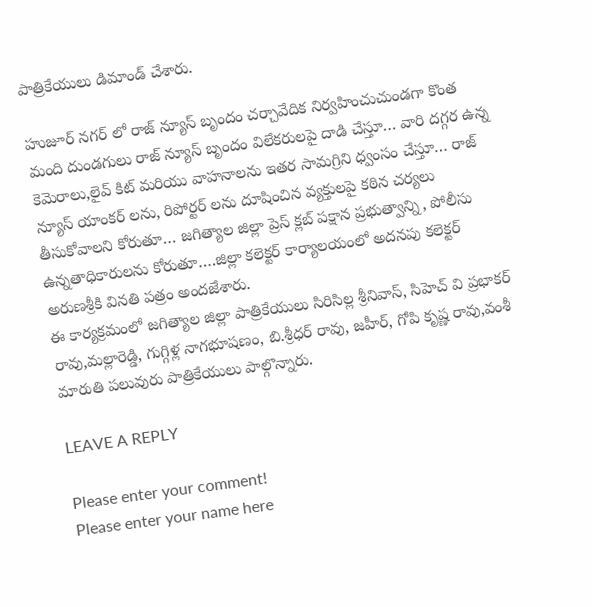పాత్రికేయులు డిమాండ్ చేశారు.

హుజూర్ నగర్ లో రాజ్ న్యూస్ బృందం చర్చావేదిక నిర్వహించుచుండగా కొంత మంది దుండగులు రాజ్ న్యూస్ బృందం విలేకరులపై దాడి చేస్తూ… వారి దగ్గర ఉన్న కెమెరాలు,లైవ్ కిట్ మరియు వాహనాలను ఇతర సామగ్రిని ధ్వంసం చేస్తూ… రాజ్ న్యూస్ యాంకర్ లను, రిపోర్టర్ లను దూషించిన వ్యక్తులపై కఠిన చర్యలు తీసుకోవాలని కోరుతూ… జగిత్యాల జిల్లా ప్రెస్ క్లబ్ పక్షాన ప్రభుత్వాన్ని, పోలీసు ఉన్నతాధికారులను కోరుతూ….జిల్లా కలెక్టర్ కార్యాలయంలో అదనపు కలెక్టర్ అరుణశ్రీకి వినతి పత్రం అందజేశారు.
ఈ కార్యక్రమంలో జగిత్యాల జిల్లా పాత్రికేయులు సిరిసిల్ల శ్రీనివాస్, సిహెచ్ వి ప్రభాకర్ రావు,మల్లారెడ్డి, గుగ్గిళ్ల నాగభూషణం, బి.శ్రీధర్ రావు, జహీర్, గోపి కృష్ణ రావు,వంశీ మారుతి పలువురు పాత్రికేయులు పాల్గొన్నారు.

LEAVE A REPLY

Please enter your comment!
Please enter your name here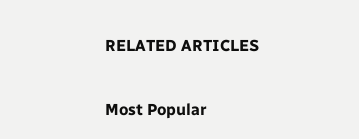RELATED ARTICLES

Most Popular